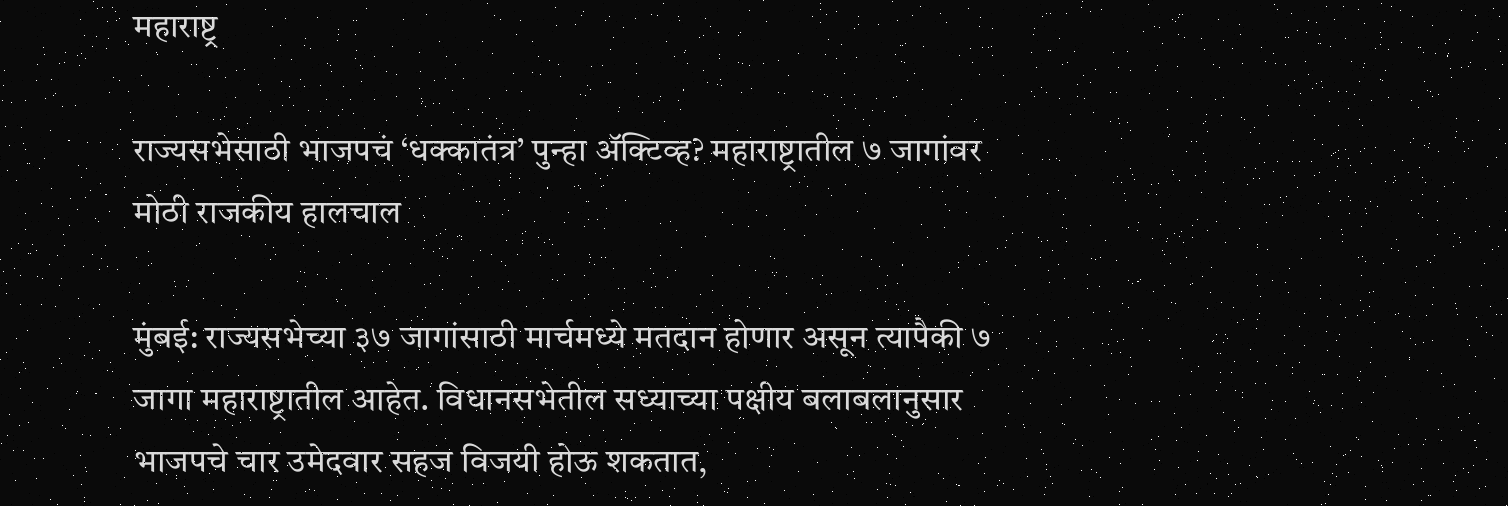महाराष्ट्र

राज्यसभेसाठी भाजपचं ‘धक्कातंत्र’ पुन्हा अ‍ॅक्टिव्ह? महाराष्ट्रातील ७ जागांवर मोठी राजकीय हालचाल

मुंबई: राज्यसभेच्या ३७ जागांसाठी मार्चमध्ये मतदान होणार असून त्यापैकी ७ जागा महाराष्ट्रातील आहेत. विधानसभेतील सध्याच्या पक्षीय बलाबलानुसार भाजपचे चार उमेदवार सहज विजयी होऊ शकतात,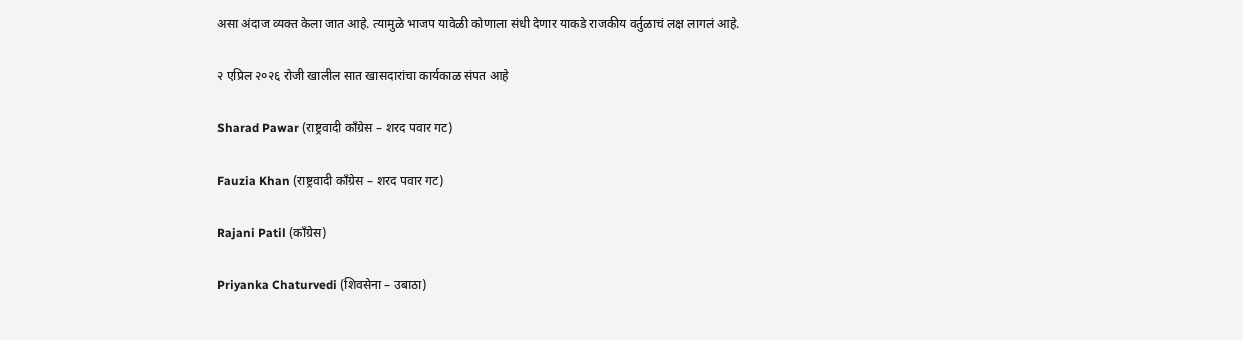असा अंदाज व्यक्त केला जात आहे. त्यामुळे भाजप यावेळी कोणाला संधी देणार याकडे राजकीय वर्तुळाचं लक्ष लागलं आहे.

२ एप्रिल २०२६ रोजी खालील सात खासदारांचा कार्यकाळ संपत आहे

Sharad Pawar (राष्ट्रवादी काँग्रेस – शरद पवार गट)

Fauzia Khan (राष्ट्रवादी काँग्रेस – शरद पवार गट)

Rajani Patil (काँग्रेस)

Priyanka Chaturvedi (शिवसेना – उबाठा)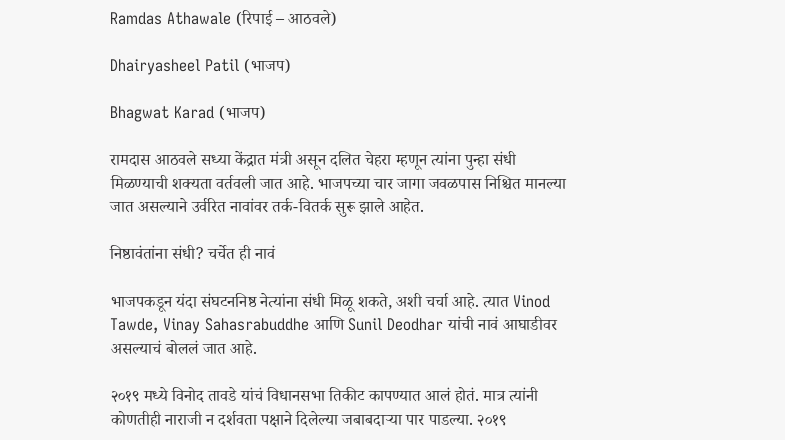Ramdas Athawale (रिपाई – आठवले)

Dhairyasheel Patil (भाजप)

Bhagwat Karad (भाजप)

रामदास आठवले सध्या केंद्रात मंत्री असून दलित चेहरा म्हणून त्यांना पुन्हा संधी मिळण्याची शक्यता वर्तवली जात आहे. भाजपच्या चार जागा जवळपास निश्चित मानल्या जात असल्याने उर्वरित नावांवर तर्क-वितर्क सुरू झाले आहेत.

निष्ठावंतांना संधी? चर्चेत ही नावं

भाजपकडून यंदा संघटननिष्ठ नेत्यांना संधी मिळू शकते, अशी चर्चा आहे. त्यात Vinod Tawde, Vinay Sahasrabuddhe आणि Sunil Deodhar यांची नावं आघाडीवर असल्याचं बोललं जात आहे.

२०१९ मध्ये विनोद तावडे यांचं विधानसभा तिकीट कापण्यात आलं होतं. मात्र त्यांनी कोणतीही नाराजी न दर्शवता पक्षाने दिलेल्या जबाबदाऱ्या पार पाडल्या. २०१९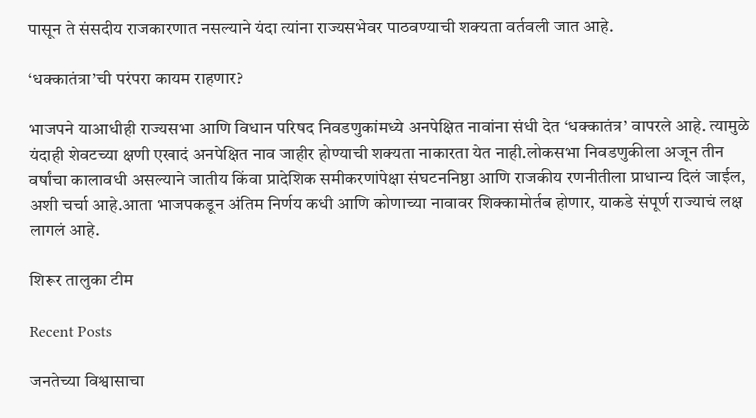पासून ते संसदीय राजकारणात नसल्याने यंदा त्यांना राज्यसभेवर पाठवण्याची शक्यता वर्तवली जात आहे.

‘धक्कातंत्रा’ची परंपरा कायम राहणार?

भाजपने याआधीही राज्यसभा आणि विधान परिषद निवडणुकांमध्ये अनपेक्षित नावांना संधी देत ‘धक्कातंत्र’ वापरले आहे. त्यामुळे यंदाही शेवटच्या क्षणी एखादं अनपेक्षित नाव जाहीर होण्याची शक्यता नाकारता येत नाही.लोकसभा निवडणुकीला अजून तीन वर्षांचा कालावधी असल्याने जातीय किंवा प्रादेशिक समीकरणांपेक्षा संघटननिष्ठा आणि राजकीय रणनीतीला प्राधान्य दिलं जाईल, अशी चर्चा आहे.आता भाजपकडून अंतिम निर्णय कधी आणि कोणाच्या नावावर शिक्कामोर्तब होणार, याकडे संपूर्ण राज्याचं लक्ष लागलं आहे.

शिरूर तालुका टीम

Recent Posts

जनतेच्या विश्वासाचा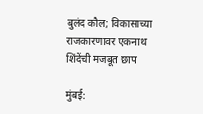बुलंद कौल; विकासाच्या राजकारणावर एकनाथ शिंदेंची मजबूत छाप

मुंबई: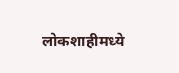लोकशाहीमध्ये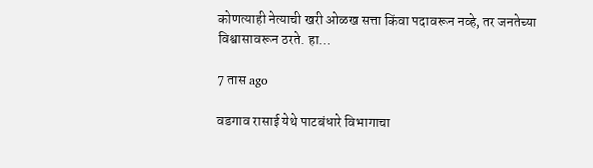कोणत्याही नेत्याची खरी ओळख सत्ता किंवा पदावरून नव्हे, तर जनतेच्या विश्वासावरून ठरते. हा…

7 तास ago

वडगाव रासाई येथे पाटबंधारे विभागाचा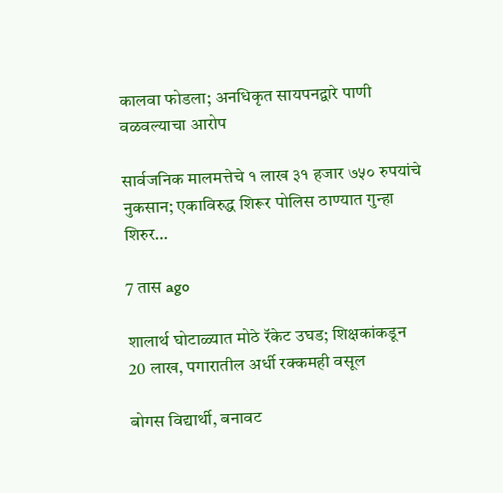कालवा फोडला; अनधिकृत सायपनद्वारे पाणी वळवल्याचा आरोप

सार्वजनिक मालमत्तेचे १ लाख ३१ हजार ७५० रुपयांचे नुकसान; एकाविरुद्ध शिरूर पोलिस ठाण्यात गुन्हा शिरुर…

7 तास ago

शालार्थ घोटाळ्यात मोठे रॅकेट उघड; शिक्षकांकडून 20 लाख, पगारातील अर्धी रक्कमही वसूल

बोगस विद्यार्थी, बनावट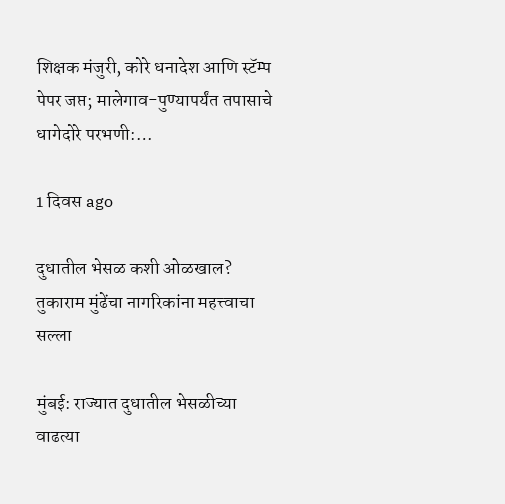शिक्षक मंजुरी, कोरे धनादेश आणि स्टॅम्प पेपर जप्त; मालेगाव-पुण्यापर्यंत तपासाचे धागेदोरे परभणी:…

1 दिवस ago

दुधातील भेसळ कशी ओळखाल? तुकाराम मुंढेंचा नागरिकांना महत्त्वाचा सल्ला

मुंबई: राज्यात दुधातील भेसळीच्या वाढत्या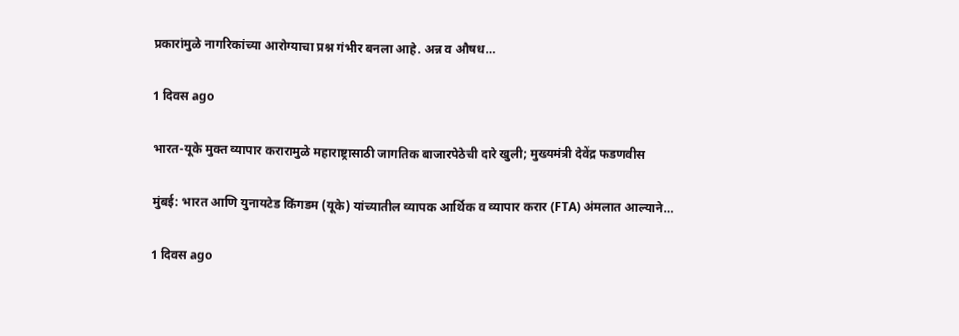प्रकारांमुळे नागरिकांच्या आरोग्याचा प्रश्न गंभीर बनला आहे. अन्न व औषध…

1 दिवस ago

भारत-यूके मुक्त व्यापार करारामुळे महाराष्ट्रासाठी जागतिक बाजारपेठेची दारे खुली; मुख्यमंत्री देवेंद्र फडणवीस

मुंबई: भारत आणि युनायटेड किंगडम (यूके) यांच्यातील व्यापक आर्थिक व व्यापार करार (FTA) अंमलात आल्याने…

1 दिवस ago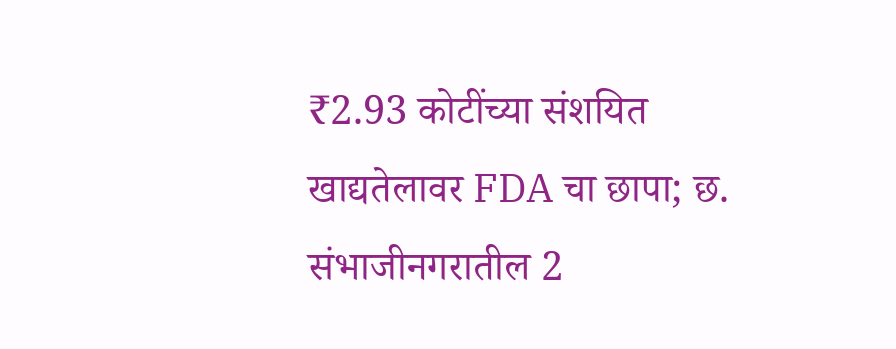₹2.93 कोटींच्या संशयित खाद्यतेलावर FDA चा छापा; छ. संभाजीनगरातील 2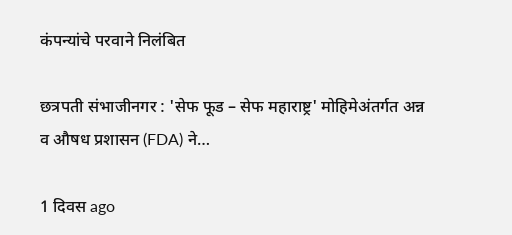कंपन्यांचे परवाने निलंबित

छत्रपती संभाजीनगर : 'सेफ फूड – सेफ महाराष्ट्र' मोहिमेअंतर्गत अन्न व औषध प्रशासन (FDA) ने…

1 दिवस ago